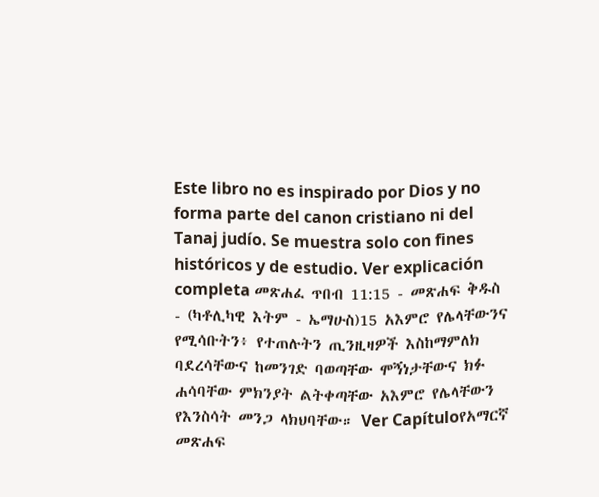Este libro no es inspirado por Dios y no forma parte del canon cristiano ni del Tanaj judío. Se muestra solo con fines históricos y de estudio. Ver explicación completa መጽሐፈ ጥበብ 11:15 - መጽሐፍ ቅዱስ - (ካቶሊካዊ እትም - ኤማሁስ)15 አእምሮ የሌላቸውንና የሚሳቡትን፥ የተጠሉትን ጢንዚዛዎች እስከማምለክ ባደረሳቸውና ከመንገድ ባወጣቸው ሞኝነታቸውና ክፉ ሐሳባቸው ምክንያት ልትቀጣቸው አእምሮ የሌላቸውን የእንስሳት መንጋ ላክህባቸው። Ver Capítuloየአማርኛ መጽሐፍ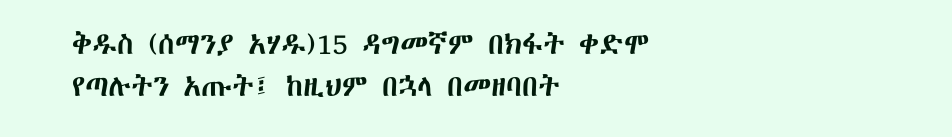ቅዱስ (ሰማንያ አሃዱ)15 ዳግመኛም በክፋት ቀድሞ የጣሉትን አጡት፤ ከዚህም በኋላ በመዘባበት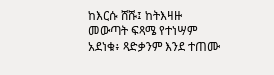ከእርሱ ሸሹ፤ ከትእዛዙ መውጣት ፍጻሜ የተነሣም አደነቁ፥ ጻድቃንም እንደ ተጠሙ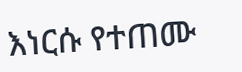እነርሱ የተጠሙ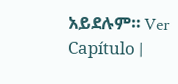አይደሉም። Ver Capítulo |